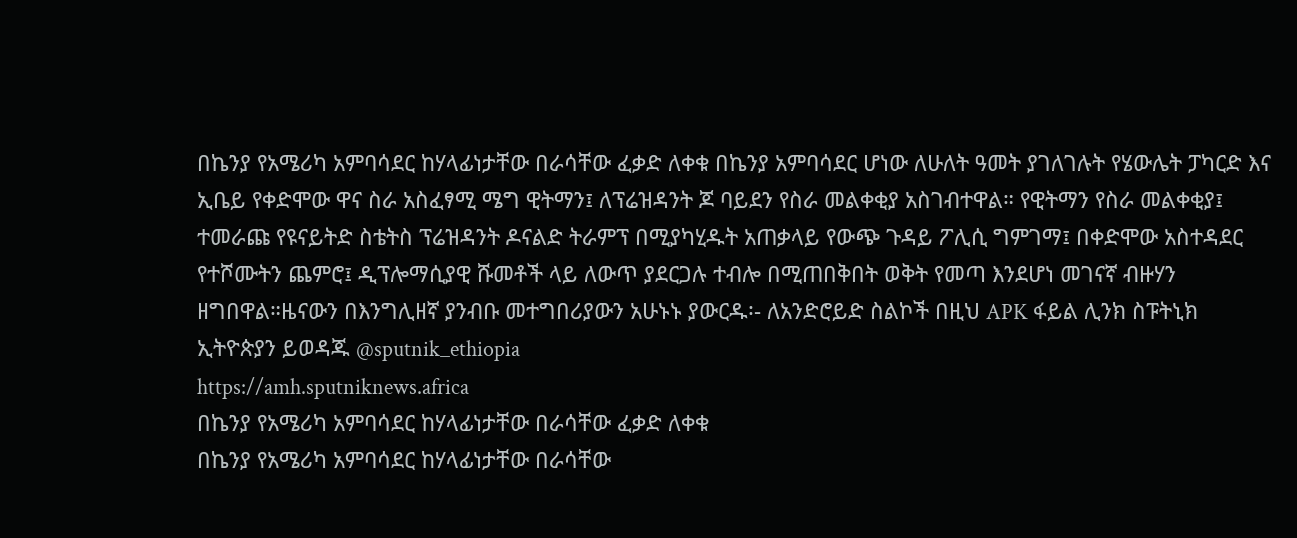በኬንያ የአሜሪካ አምባሳደር ከሃላፊነታቸው በራሳቸው ፈቃድ ለቀቁ በኬንያ አምባሳደር ሆነው ለሁለት ዓመት ያገለገሉት የሄውሌት ፓካርድ እና ኢቤይ የቀድሞው ዋና ስራ አስፈፃሚ ሜግ ዊትማን፤ ለፕሬዝዳንት ጆ ባይደን የስራ መልቀቂያ አስገብተዋል። የዊትማን የስራ መልቀቂያ፤ ተመራጩ የዩናይትድ ስቴትስ ፕሬዝዳንት ዶናልድ ትራምፕ በሚያካሂዱት አጠቃላይ የውጭ ጉዳይ ፖሊሲ ግምገማ፤ በቀድሞው አስተዳደር የተሾሙትን ጨምሮ፤ ዲፕሎማሲያዊ ሹመቶች ላይ ለውጥ ያደርጋሉ ተብሎ በሚጠበቅበት ወቅት የመጣ እንደሆነ መገናኛ ብዙሃን ዘግበዋል።ዜናውን በእንግሊዘኛ ያንብቡ መተግበሪያውን አሁኑኑ ያውርዱ፡- ለአንድሮይድ ስልኮች በዚህ APK ፋይል ሊንክ ስፑትኒክ ኢትዮጵያን ይወዳጁ @sputnik_ethiopia
https://amh.sputniknews.africa
በኬንያ የአሜሪካ አምባሳደር ከሃላፊነታቸው በራሳቸው ፈቃድ ለቀቁ
በኬንያ የአሜሪካ አምባሳደር ከሃላፊነታቸው በራሳቸው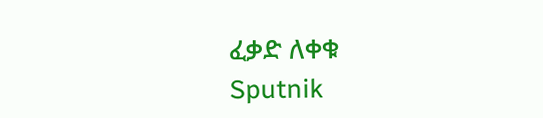ፈቃድ ለቀቁ
Sputnik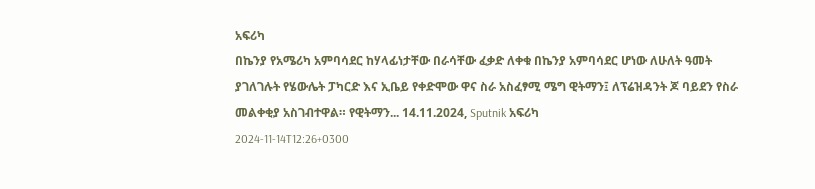አፍሪካ
በኬንያ የአሜሪካ አምባሳደር ከሃላፊነታቸው በራሳቸው ፈቃድ ለቀቁ በኬንያ አምባሳደር ሆነው ለሁለት ዓመት ያገለገሉት የሄውሌት ፓካርድ እና ኢቤይ የቀድሞው ዋና ስራ አስፈፃሚ ሜግ ዊትማን፤ ለፕሬዝዳንት ጆ ባይደን የስራ መልቀቂያ አስገብተዋል። የዊትማን... 14.11.2024, Sputnik አፍሪካ
2024-11-14T12:26+0300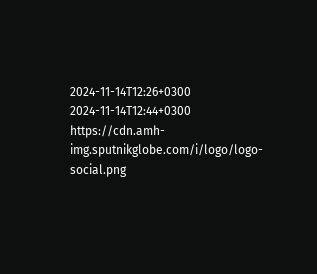2024-11-14T12:26+0300
2024-11-14T12:44+0300
https://cdn.amh-img.sputnikglobe.com/i/logo/logo-social.png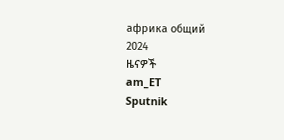африка общий
2024
ዜናዎች
am_ET
Sputnik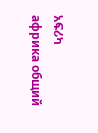አፍሪካ
африка общий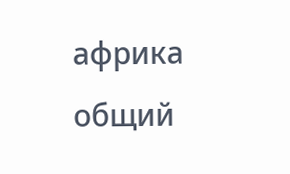африка общий